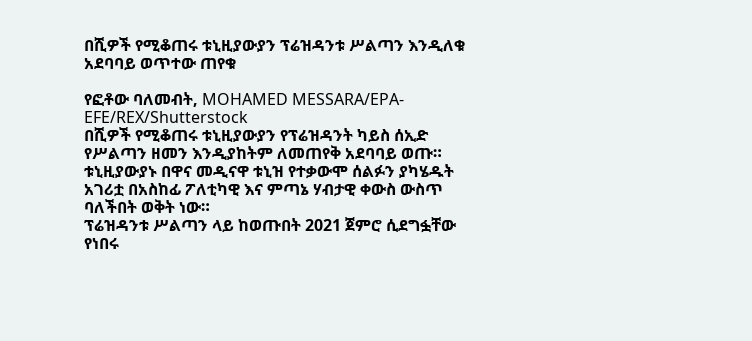በሺዎች የሚቆጠሩ ቱኒዚያውያን ፕሬዝዳንቱ ሥልጣን እንዲለቁ አደባባይ ወጥተው ጠየቁ

የፎቶው ባለመብት, MOHAMED MESSARA/EPA-EFE/REX/Shutterstock
በሺዎች የሚቆጠሩ ቱኒዚያውያን የፕሬዝዳንት ካይስ ሰኢድ የሥልጣን ዘመን እንዲያከትም ለመጠየቅ አደባባይ ወጡ።
ቱኒዚያውያኑ በዋና መዲናዋ ቱኒዝ የተቃውሞ ሰልፉን ያካሄዱት አገሪቷ በአስከፊ ፖለቲካዊ እና ምጣኔ ሃብታዊ ቀውስ ውስጥ ባለችበት ወቅት ነው።
ፕሬዝዳንቱ ሥልጣን ላይ ከወጡበት 2021 ጀምሮ ሲደግፏቸው የነበሩ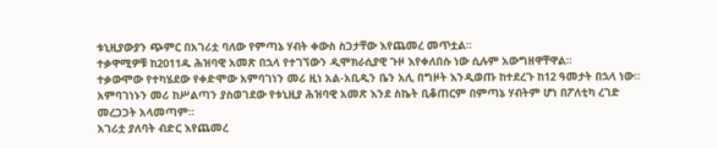ቱኒዚያውያን ጭምር በአገሪቷ ባለው የምጣኔ ሃብት ቀውስ ስጋታቸው እየጨመረ መጥቷል።
ተቃዋሚዎቹ ከ2011ዱ ሕዝባዊ አመጽ በኋላ የተገኘውን ዲሞክራሲያዊ ጉዞ እየቀለበሱ ነው ሲሉም አውግዘዋቸዋል።
ተቃውሞው የተካሄደው የቀድሞው አምባገነን መሪ ዚነ አል-አቢዲን ቤን አሊ በግዞት እንዲወጡ ከተደረጉ ከ12 ዓመታት በኋላ ነው።
አምባገነኑን መሪ ከሥልጣን ያስወገደው የቱኒዚያ ሕዝባዊ አመጽ እንደ ስኬት ቢቆጠርም በምጣኔ ሃብትም ሆነ በፖለቲካ ረገድ መረጋጋት አላመጣም።
አገሪቷ ያለባት ብድር እየጨመረ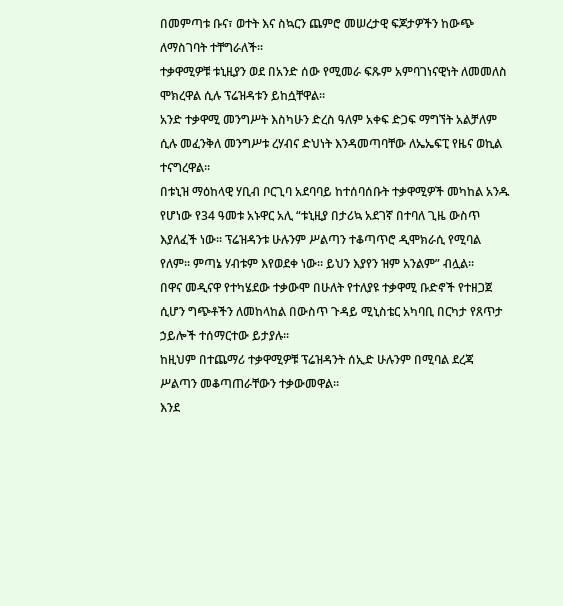በመምጣቱ ቡና፣ ወተት እና ስኳርን ጨምሮ መሠረታዊ ፍጆታዎችን ከውጭ ለማስገባት ተቸግራለች።
ተቃዋሚዎቹ ቱኒዚያን ወደ በአንድ ሰው የሚመራ ፍጹም አምባገነናዊነት ለመመለስ ሞክረዋል ሲሉ ፕሬዝዳቱን ይከሷቸዋል።
አንድ ተቃዋሚ መንግሥት እስካሁን ድረስ ዓለም አቀፍ ድጋፍ ማግኘት አልቻለም ሲሉ መፈንቅለ መንግሥቱ ረሃብና ድህነት እንዳመጣባቸው ለኤኤፍፒ የዜና ወኪል ተናግረዋል።
በቱኒዝ ማዕከላዊ ሃቢብ ቦርጊባ አደባባይ ከተሰባሰቡት ተቃዋሚዎች መካከል አንዱ የሆነው የ34 ዓመቱ አኑዋር አሊ “ቱኒዚያ በታሪኳ አደገኛ በተባለ ጊዜ ውስጥ እያለፈች ነው። ፕሬዝዳንቱ ሁሉንም ሥልጣን ተቆጣጥሮ ዲሞክራሲ የሚባል የለም። ምጣኔ ሃብቱም እየወደቀ ነው። ይህን እያየን ዝም አንልም” ብሏል።
በዋና መዲናዋ የተካሄደው ተቃውሞ በሁለት የተለያዩ ተቃዋሚ ቡድኖች የተዘጋጀ ሲሆን ግጭቶችን ለመከላከል በውስጥ ጉዳይ ሚኒስቴር አካባቢ በርካታ የጸጥታ ኃይሎች ተሰማርተው ይታያሉ።
ከዚህም በተጨማሪ ተቃዋሚዎቹ ፕሬዝዳንት ሰኢድ ሁሉንም በሚባል ደረጃ ሥልጣን መቆጣጠራቸውን ተቃውመዋል።
እንደ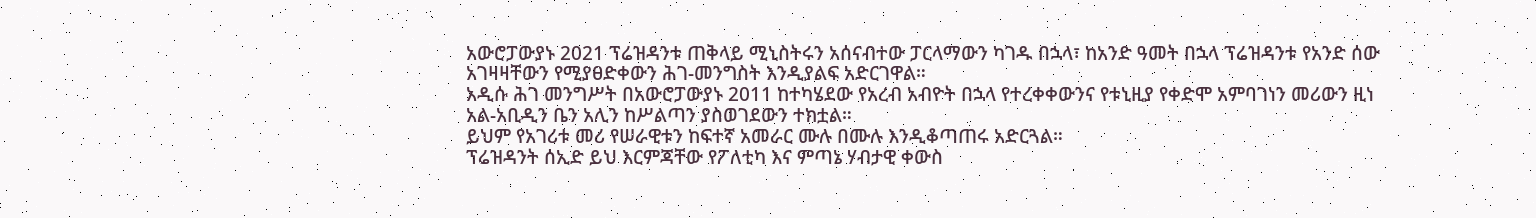አውሮፓውያኑ 2021 ፕሬዝዳንቱ ጠቅላይ ሚኒስትሩን አሰናብተው ፓርላማውን ካገዱ በኋላ፣ ከአንድ ዓመት በኋላ ፕሬዝዳንቱ የአንድ ሰው አገዛዛቸውን የሚያፀድቀውን ሕገ-መንግስት እንዲያልፍ አድርገዋል።
አዲሱ ሕገ መንግሥት በአውሮፓውያኑ 2011 ከተካሄደው የአረብ አብዮት በኋላ የተረቀቀውንና የቱኒዚያ የቀድሞ አምባገነን መሪውን ዚነ አል-አቢዲን ቤን አሊን ከሥልጣን ያስወገደውን ተክቷል።
ይህም የአገሪቱ መሪ የሠራዊቱን ከፍተኛ አመራር ሙሉ በሙሉ እንዲቆጣጠሩ አድርጓል።
ፕሬዝዳንት ሰኢድ ይህ እርምጃቸው የፖለቲካ እና ምጣኔ ሃብታዊ ቀውስ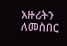አዙሪትን ለመስበር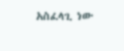አስፈላጊ ነው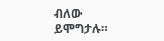ብለው ይሞግታሉ።